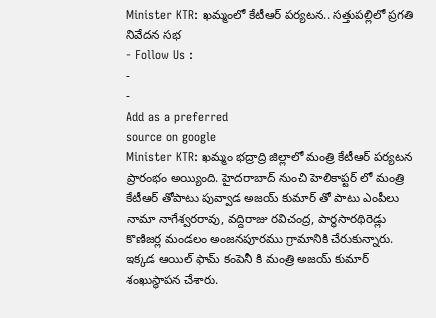Minister KTR: ఖమ్మంలో కేటీఆర్ పర్యటన.. సత్తుపల్లిలో ప్రగతి నివేదన సభ
- Follow Us :
-
-
Add as a preferred
source on google
Minister KTR: ఖమ్మం భద్రాద్రి జిల్లాలో మంత్రి కేటీఆర్ పర్యటన ప్రారంభం అయ్యింది. హైదరాబాద్ నుంచి హెలికాప్టర్ లో మంత్రి కేటీఆర్ తోపాటు పువ్వాడ అజయ్ కుమార్ తో పాటు ఎంపీలు నామా నాగేశ్వరరావు, వద్దిరాజు రవిచంద్ర, పార్థసారథిరెడ్లు కొణిజర్ల మండలం అంజనపూరము గ్రామానికి చేరుకున్నారు. ఇక్కడ ఆయిల్ ఫామ్ కంపెనీ కి మంత్రి అజయ్ కుమార్ శంఖుస్థాపన చేశారు.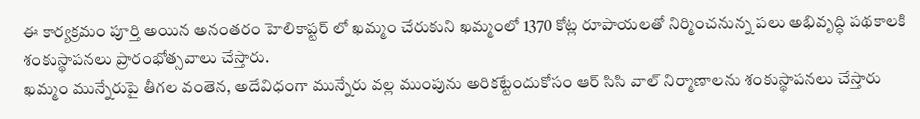ఈ కార్యక్రమం పూర్తి అయిన అనంతరం హెలికాప్టర్ లో ఖమ్మం చేరుకుని ఖమ్మంలో 1370 కోట్ల రూపాయలతో నిర్మించనున్న పలు అభివృద్ధి పథకాలకి శంకుస్థాపనలు ప్రారంభోత్సవాలు చేస్తారు.
ఖమ్మం మున్నేరుపై తీగల వంతెన, అదేవిధంగా మున్నేరు వల్ల ముంపును అరికట్టేందుకోసం ఆర్ సిసి వాల్ నిర్మాణాలను శంకుస్థాపనలు చేస్తారు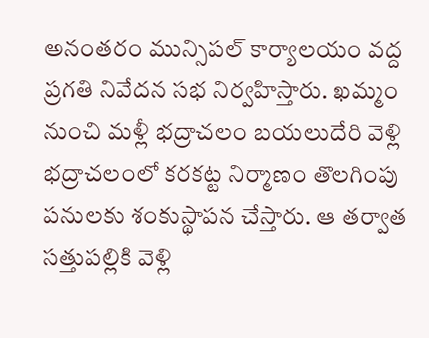అనంతరం మున్సిపల్ కార్యాలయం వద్ద ప్రగతి నివేదన సభ నిర్వహిస్తారు. ఖమ్మం నుంచి మళ్లీ భద్రాచలం బయలుదేరి వెళ్లి భద్రాచలంలో కరకట్ట నిర్మాణం తొలగింపు పనులకు శంకుస్థాపన చేస్తారు. ఆ తర్వాత సత్తుపల్లికి వెళ్లి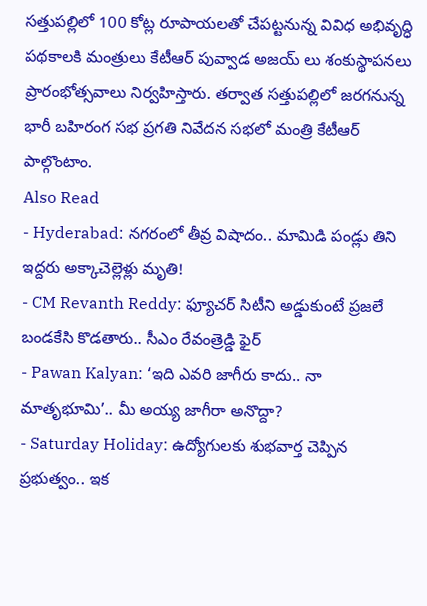సత్తుపల్లిలో 100 కోట్ల రూపాయలతో చేపట్టనున్న వివిధ అభివృద్ధి పథకాలకి మంత్రులు కేటీఆర్ పువ్వాడ అజయ్ లు శంకుస్థాపనలు ప్రారంభోత్సవాలు నిర్వహిస్తారు. తర్వాత సత్తుపల్లిలో జరగనున్న భారీ బహిరంగ సభ ప్రగతి నివేదన సభలో మంత్రి కేటీఆర్ పాల్గొంటాం.
Also Read
- Hyderabad: నగరంలో తీవ్ర విషాదం.. మామిడి పండ్లు తిని ఇద్దరు అక్కాచెల్లెళ్లు మృతి!
- CM Revanth Reddy: ఫ్యూచర్ సిటీని అడ్డుకుంటే ప్రజలే బండకేసి కొడతారు.. సీఎం రేవంత్రెడ్డి ఫైర్
- Pawan Kalyan: ‘ఇది ఎవరి జాగీరు కాదు.. నా మాతృభూమి’.. మీ అయ్య జాగీరా అనొద్దా?
- Saturday Holiday: ఉద్యోగులకు శుభవార్త చెప్పిన ప్రభుత్వం.. ఇక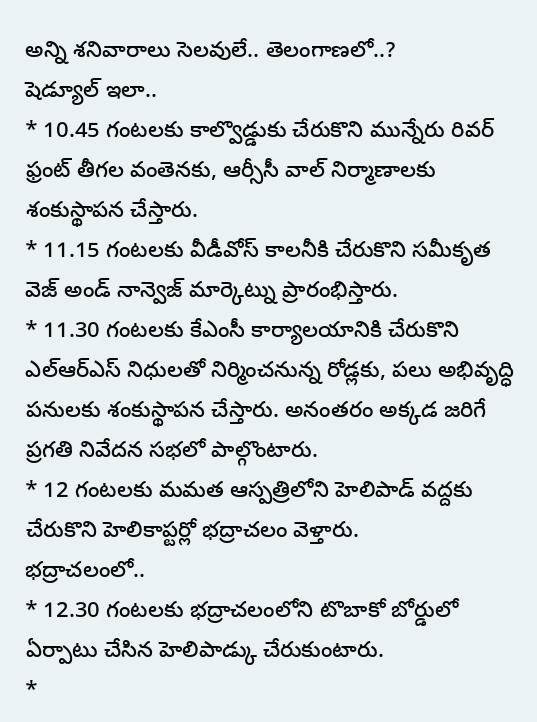అన్ని శనివారాలు సెలవులే.. తెలంగాణలో..?
షెడ్యూల్ ఇలా..
* 10.45 గంటలకు కాల్వొడ్డుకు చేరుకొని మున్నేరు రివర్ ఫ్రంట్ తీగల వంతెనకు, ఆర్సీసీ వాల్ నిర్మాణాలకు శంకుస్థాపన చేస్తారు.
* 11.15 గంటలకు వీడీవోస్ కాలనీకి చేరుకొని సమీకృత వెజ్ అండ్ నాన్వెజ్ మార్కెట్ను ప్రారంభిస్తారు.
* 11.30 గంటలకు కేఎంసీ కార్యాలయానికి చేరుకొని ఎల్ఆర్ఎస్ నిధులతో నిర్మించనున్న రోడ్లకు, పలు అభివృద్ధి పనులకు శంకుస్థాపన చేస్తారు. అనంతరం అక్కడ జరిగే ప్రగతి నివేదన సభలో పాల్గొంటారు.
* 12 గంటలకు మమత ఆస్పత్రిలోని హెలిపాడ్ వద్దకు చేరుకొని హెలికాప్టర్లో భద్రాచలం వెళ్తారు.
భద్రాచలంలో..
* 12.30 గంటలకు భద్రాచలంలోని టొబాకో బోర్డులో ఏర్పాటు చేసిన హెలిపాడ్కు చేరుకుంటారు.
*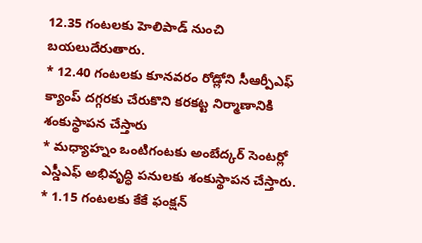12.35 గంటలకు హెలిపాడ్ నుంచి బయలుదేరుతారు.
* 12.40 గంటలకు కూనవరం రోడ్లోని సీఆర్పీఎఫ్ క్యాంప్ దగ్గరకు చేరుకొని కరకట్ట నిర్మాణానికి
శంకుస్థాపన చేస్తారు
* మధ్యాహ్నం ఒంటిగంటకు అంబేద్కర్ సెంటర్లో ఎస్డీఎఫ్ అభివృద్ధి పనులకు శంకుస్థాపన చేస్తారు.
* 1.15 గంటలకు కేకే ఫంక్షన్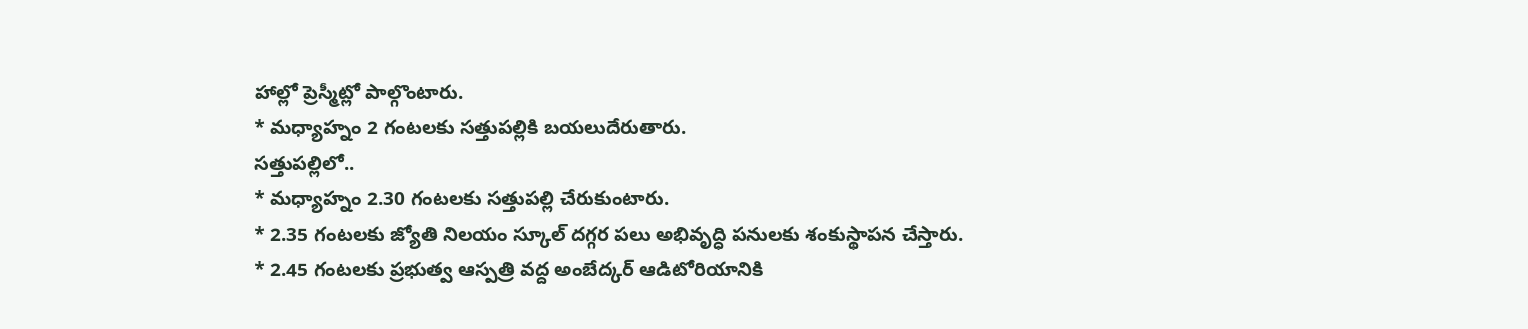హాల్లో ప్రెస్మీట్లో పాల్గొంటారు.
* మధ్యాహ్నం 2 గంటలకు సత్తుపల్లికి బయలుదేరుతారు.
సత్తుపల్లిలో..
* మధ్యాహ్నం 2.30 గంటలకు సత్తుపల్లి చేరుకుంటారు.
* 2.35 గంటలకు జ్యోతి నిలయం స్కూల్ దగ్గర పలు అభివృద్ధి పనులకు శంకుస్థాపన చేస్తారు.
* 2.45 గంటలకు ప్రభుత్వ ఆస్పత్రి వద్ద అంబేద్కర్ ఆడిటోరియానికి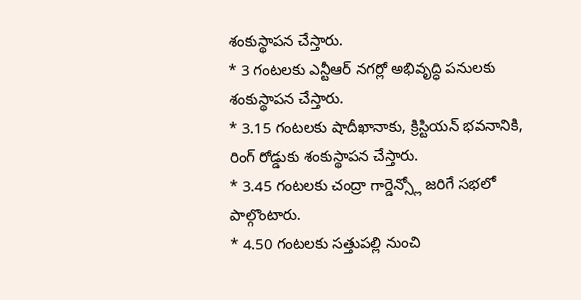శంకుస్థాపన చేస్తారు.
* 3 గంటలకు ఎన్టీఆర్ నగర్లో అభివృద్ధి పనులకు శంకుస్థాపన చేస్తారు.
* 3.15 గంటలకు షాదీఖానాకు, క్రిస్టియన్ భవనానికి, రింగ్ రోడ్డుకు శంకుస్థాపన చేస్తారు.
* 3.45 గంటలకు చంద్రా గార్డెన్స్లో జరిగే సభలో పాల్గొంటారు.
* 4.50 గంటలకు సత్తుపల్లి నుంచి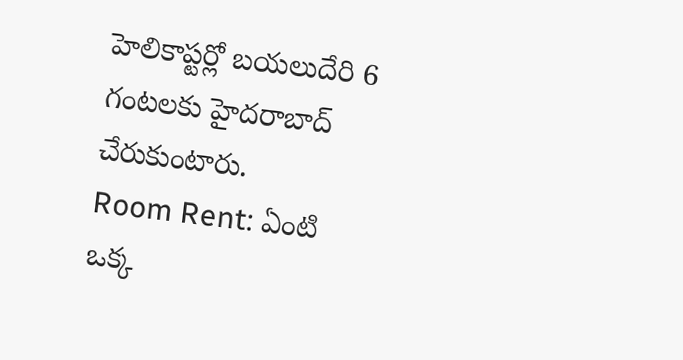హెలికాప్టర్లో బయలుదేరి 6 గంటలకు హైదరాబాద్ చేరుకుంటారు.
Room Rent: ఏంటి ఒక్క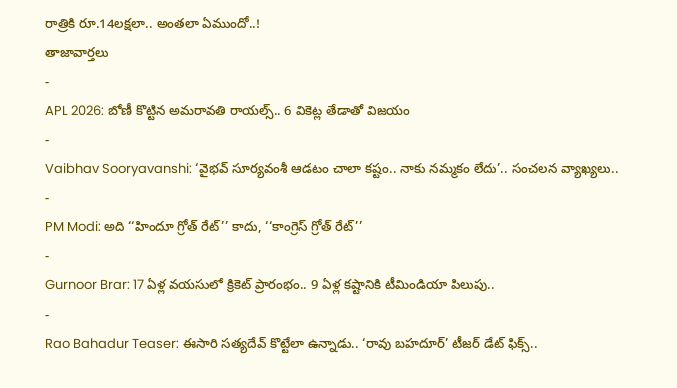రాత్రికి రూ.14లక్షలా.. అంతలా ఏముందో..!
తాజావార్తలు
-
APL 2026: బోణీ కొట్టిన అమరావతి రాయల్స్.. 6 వికెట్ల తేడాతో విజయం
-
Vaibhav Sooryavanshi: ‘వైభవ్ సూర్యవంశీ ఆడటం చాలా కష్టం.. నాకు నమ్మకం లేదు’.. సంచలన వ్యాఖ్యలు..
-
PM Modi: అది ‘‘హిందూ గ్రోత్ రేట్’’ కాదు, ‘‘కాంగ్రెస్ గ్రోత్ రేట్’’
-
Gurnoor Brar: 17 ఏళ్ల వయసులో క్రికెట్ ప్రారంభం.. 9 ఏళ్ల కష్టానికి టీమిండియా పిలుపు..
-
Rao Bahadur Teaser: ఈసారి సత్యదేవ్ కొట్టేలా ఉన్నాడు.. ‘రావు బహదూర్’ టీజర్ డేట్ ఫిక్స్..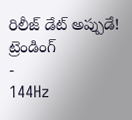రిలీజ్ డేట్ అప్పుడే!
ట్రెండింగ్
-
144Hz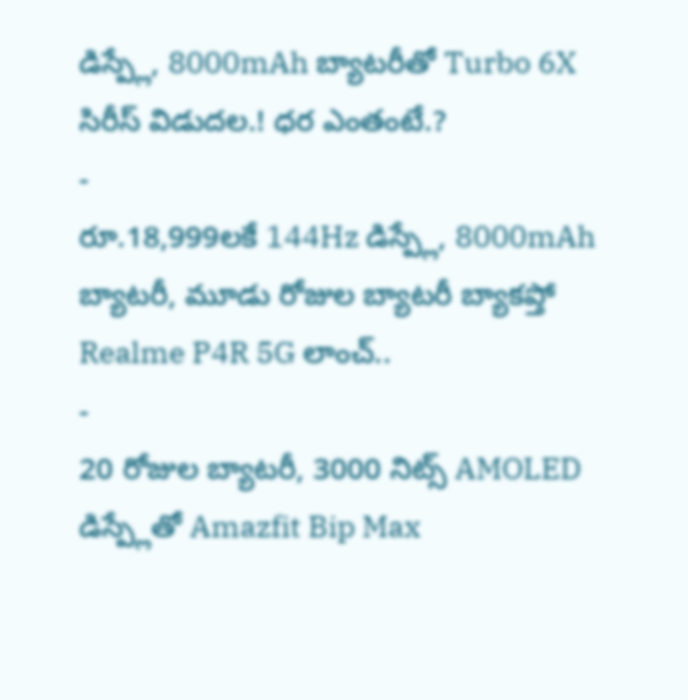డిస్ప్లే, 8000mAh బ్యాటరీతో Turbo 6X సిరీస్ విడుదల.! ధర ఎంతంటే.?
-
రూ.18,999లకే 144Hz డిస్ప్లే, 8000mAh బ్యాటరీ, మూడు రోజుల బ్యాటరీ బ్యాకప్తో Realme P4R 5G లాంచ్..
-
20 రోజుల బ్యాటరీ, 3000 నిట్స్ AMOLED డిస్ప్లేతో Amazfit Bip Max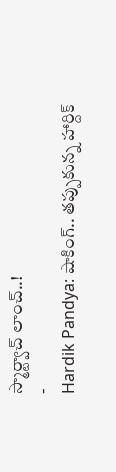స్మార్ట్వాచ్ లాంచ్..!
-
Hardik Pandya: షాకింగ్.. తప్పుకున్న హార్దిక్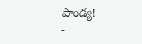పాండ్య!
-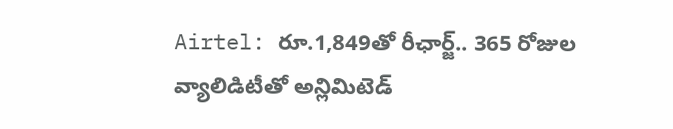Airtel: రూ.1,849తో రీఛార్జ్.. 365 రోజుల వ్యాలిడిటీతో అన్లిమిటెడ్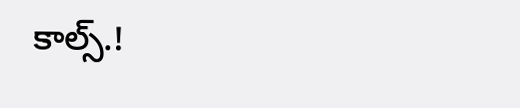కాల్స్.!